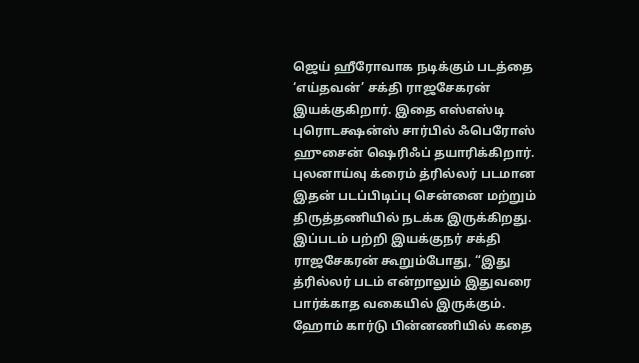ஜெய் ஹீரோவாக நடிக்கும் படத்தை ‘எய்தவன்’ சக்தி ராஜசேகரன் இயக்குகிறார். இதை எஸ்எஸ்டி புரொடக்ஷன்ஸ் சார்பில் ஃபெரோஸ் ஹுசைன் ஷெரிஃப் தயாரிக்கிறார். புலனாய்வு க்ரைம் த்ரில்லர் படமான இதன் படப்பிடிப்பு சென்னை மற்றும் திருத்தணியில் நடக்க இருக்கிறது.
இப்படம் பற்றி இயக்குநர் சக்தி ராஜசேகரன் கூறும்போது, “இது த்ரில்லர் படம் என்றாலும் இதுவரை பார்க்காத வகையில் இருக்கும். ஹோம் கார்டு பின்னணியில் கதை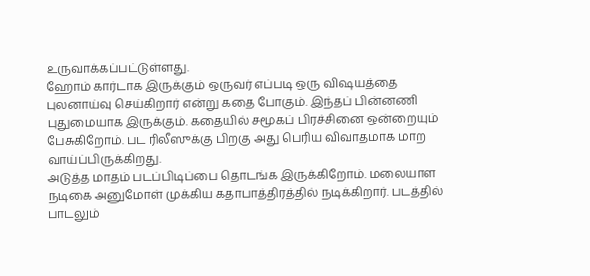உருவாக்கப்பட்டுள்ளது.
ஹோம் கார்டாக இருக்கும் ஒருவர் எப்படி ஒரு விஷயத்தை புலனாய்வு செய்கிறார் என்று கதை போகும். இந்தப் பின்னணி புதுமையாக இருக்கும். கதையில் சமூகப் பிரச்சினை ஒன்றையும் பேசுகிறோம். பட ரிலீஸுக்கு பிறகு அது பெரிய விவாதமாக மாற வாய்ப்பிருக்கிறது.
அடுத்த மாதம் படப்பிடிப்பை தொடங்க இருக்கிறோம். மலையாள நடிகை அனுமோள் முக்கிய கதாபாத்திரத்தில் நடிக்கிறார். படத்தில் பாடலும்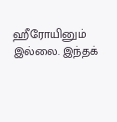ஹீரோயினும் இல்லை. இந்தக்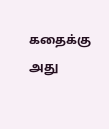கதைக்கு அது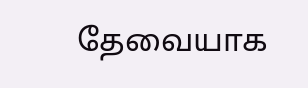தேவையாக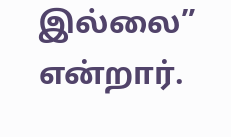இல்லை” என்றார்.